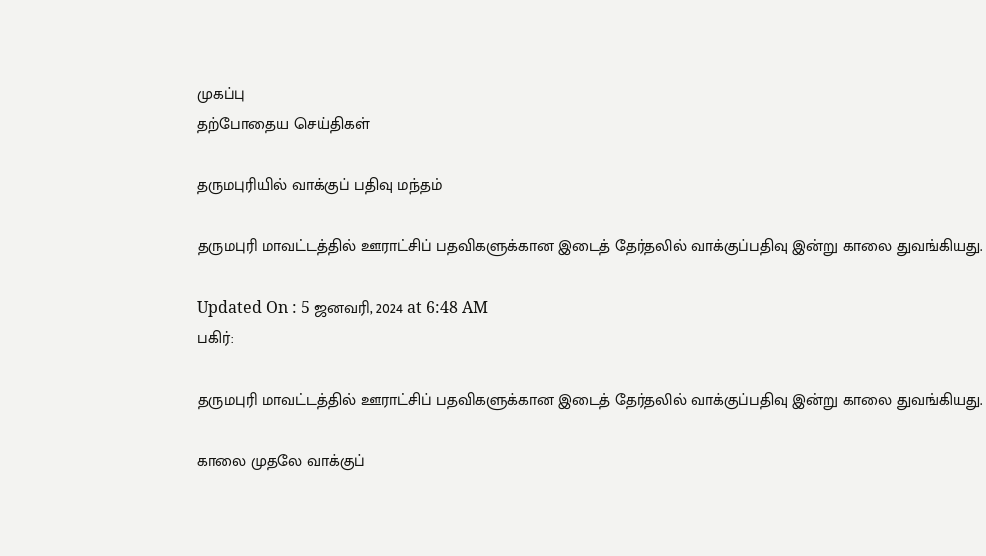முகப்பு
தற்போதைய செய்திகள்

தருமபுரியில் வாக்குப் பதிவு மந்தம்

தருமபுரி மாவட்டத்தில் ஊராட்சிப் பதவிகளுக்கான இடைத் தேர்தலில் வாக்குப்பதிவு இன்று காலை துவங்கியது.

Updated On : 5 ஜனவரி, 2024 at 6:48 AM
பகிர்:

தருமபுரி மாவட்டத்தில் ஊராட்சிப் பதவிகளுக்கான இடைத் தேர்தலில் வாக்குப்பதிவு இன்று காலை துவங்கியது.

காலை முதலே வாக்குப்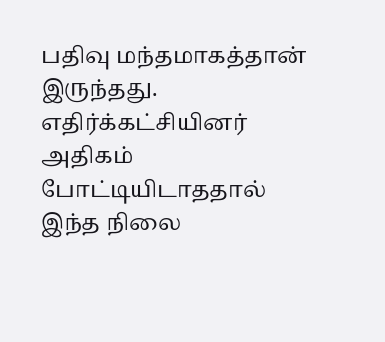பதிவு மந்தமாகத்தான் இருந்தது. எதிர்க்கட்சியினர் அதிகம் போட்டியிடாததால் இந்த நிலை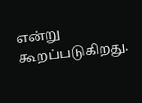என்று கூறப்படுகிறது.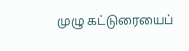முழு கட்டுரையைப்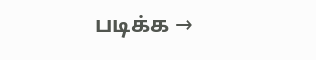படிக்க →